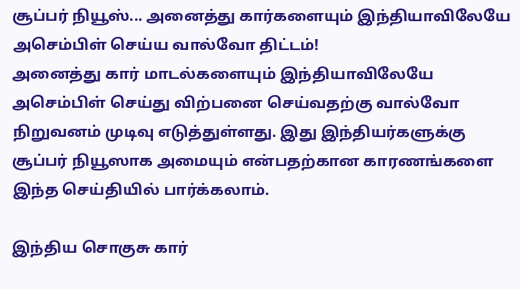சூப்பர் நியூஸ்... அனைத்து கார்களையும் இந்தியாவிலேயே அசெம்பிள் செய்ய வால்வோ திட்டம்!
அனைத்து கார் மாடல்களையும் இந்தியாவிலேயே அசெம்பிள் செய்து விற்பனை செய்வதற்கு வால்வோ நிறுவனம் முடிவு எடுத்துள்ளது. இது இந்தியர்களுக்கு சூப்பர் நியூஸாக அமையும் என்பதற்கான காரணங்களை இந்த செய்தியில் பார்க்கலாம்.

இந்திய சொகுசு கார்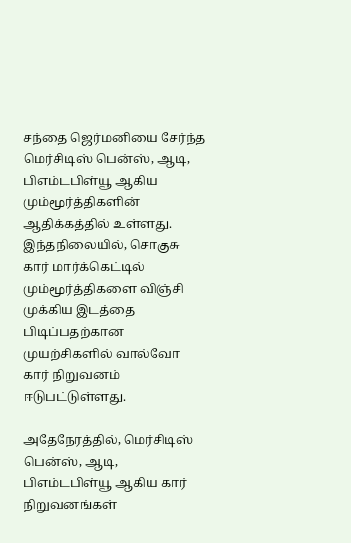சந்தை ஜெர்மனியை சேர்ந்த மெர்சிடிஸ் பென்ஸ், ஆடி, பிஎம்டபிள்யூ ஆகிய மும்மூர்த்திகளின் ஆதிக்கத்தில் உள்ளது. இந்தநிலையில், சொகுசு கார் மார்க்கெட்டில் மும்மூர்த்திகளை விஞ்சி முக்கிய இடத்தை பிடிப்பதற்கான முயற்சிகளில் வால்வோ கார் நிறுவனம் ஈடுபட்டுள்ளது.

அதேநேரத்தில், மெர்சிடிஸ் பென்ஸ், ஆடி, பிஎம்டபிள்யூ ஆகிய கார் நிறுவனங்கள்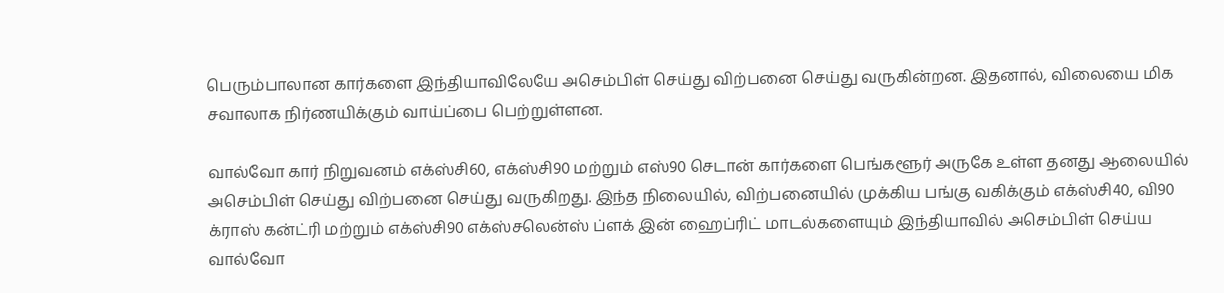பெரும்பாலான கார்களை இந்தியாவிலேயே அசெம்பிள் செய்து விற்பனை செய்து வருகின்றன. இதனால், விலையை மிக சவாலாக நிர்ணயிக்கும் வாய்ப்பை பெற்றுள்ளன.

வால்வோ கார் நிறுவனம் எக்ஸ்சி60, எக்ஸ்சி90 மற்றும் எஸ்90 செடான் கார்களை பெங்களூர் அருகே உள்ள தனது ஆலையில் அசெம்பிள் செய்து விற்பனை செய்து வருகிறது. இந்த நிலையில், விற்பனையில் முக்கிய பங்கு வகிக்கும் எக்ஸ்சி40, வி90 க்ராஸ் கன்ட்ரி மற்றும் எக்ஸ்சி90 எக்ஸ்சலென்ஸ் ப்ளக் இன் ஹைப்ரிட் மாடல்களையும் இந்தியாவில் அசெம்பிள் செய்ய வால்வோ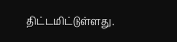திட்டமிட்டுள்ளது.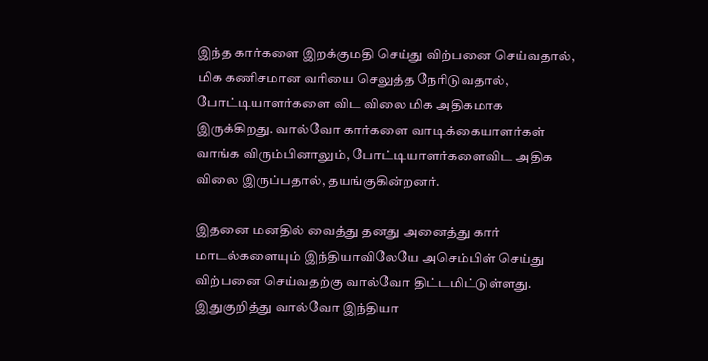இந்த கார்களை இறக்குமதி செய்து விற்பனை செய்வதால், மிக கணிசமான வரியை செலுத்த நேரிடுவதால், போட்டியாளர்களை விட விலை மிக அதிகமாக இருக்கிறது. வால்வோ கார்களை வாடிக்கையாளர்கள் வாங்க விரும்பினாலும், போட்டியாளர்களைவிட அதிக விலை இருப்பதால், தயங்குகின்றனர்.

இதனை மனதில் வைத்து தனது அனைத்து கார் மாடல்களையும் இந்தியாவிலேயே அசெம்பிள் செய்து விற்பனை செய்வதற்கு வால்வோ திட்டமிட்டுள்ளது. இதுகுறித்து வால்வோ இந்தியா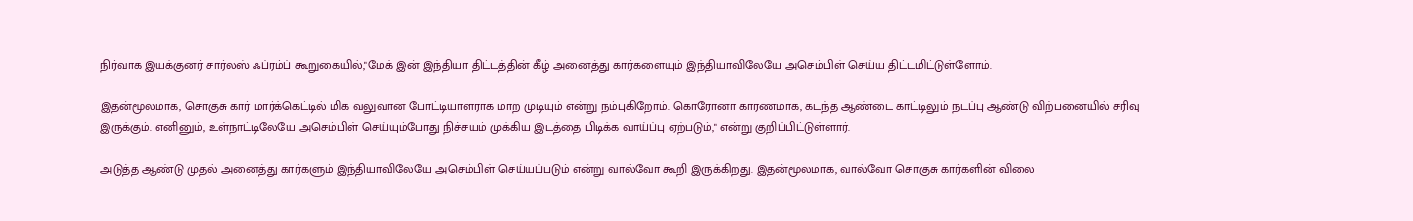நிர்வாக இயக்குனர் சார்லஸ் ஃப்ரம்ப் கூறுகையில்,"மேக் இன் இந்தியா திட்டத்தின் கீழ் அனைத்து கார்களையும் இந்தியாவிலேயே அசெம்பிள் செய்ய திட்டமிட்டுள்ளோம்.

இதன்மூலமாக, சொகுசு கார் மார்க்கெட்டில் மிக வலுவான போட்டியாளராக மாற முடியும் என்று நம்புகிறோம். கொரோனா காரணமாக, கடந்த ஆண்டை காட்டிலும் நடப்பு ஆண்டு விற்பனையில் சரிவு இருக்கும். எனினும், உள்நாட்டிலேயே அசெம்பிள் செய்யும்போது நிச்சயம் முக்கிய இடத்தை பிடிக்க வாய்ப்பு ஏற்படும்," என்று குறிப்பிட்டுள்ளார்.

அடுத்த ஆண்டு முதல் அனைத்து கார்களும் இந்தியாவிலேயே அசெம்பிள் செய்யப்படும் என்று வால்வோ கூறி இருக்கிறது. இதன்மூலமாக, வால்வோ சொகுசு கார்களின் விலை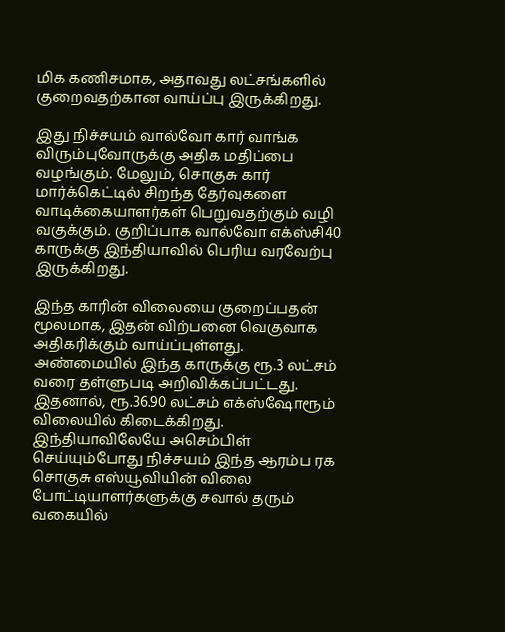மிக கணிசமாக, அதாவது லட்சங்களில் குறைவதற்கான வாய்ப்பு இருக்கிறது.

இது நிச்சயம் வால்வோ கார் வாங்க விரும்புவோருக்கு அதிக மதிப்பை வழங்கும். மேலும், சொகுசு கார் மார்க்கெட்டில் சிறந்த தேர்வுகளை வாடிக்கையாளர்கள் பெறுவதற்கும் வழி வகுக்கும். குறிப்பாக வால்வோ எக்ஸ்சி40 காருக்கு இந்தியாவில் பெரிய வரவேற்பு இருக்கிறது.

இந்த காரின் விலையை குறைப்பதன் மூலமாக, இதன் விற்பனை வெகுவாக அதிகரிக்கும் வாய்ப்புள்ளது. அண்மையில் இந்த காருக்கு ரூ.3 லட்சம் வரை தள்ளுபடி அறிவிக்கப்பட்டது. இதனால், ரூ.36.90 லட்சம் எக்ஸ்ஷோரூம் விலையில் கிடைக்கிறது. இந்தியாவிலேயே அசெம்பிள் செய்யும்போது நிச்சயம் இந்த ஆரம்ப ரக சொகுசு எஸ்யூவியின் விலை போட்டியாளர்களுக்கு சவால் தரும் வகையில்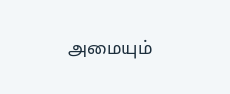அமையும்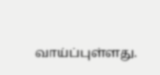வாய்ப்புள்ளது.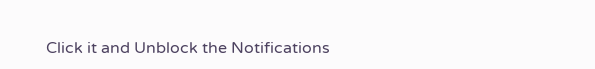Click it and Unblock the Notifications